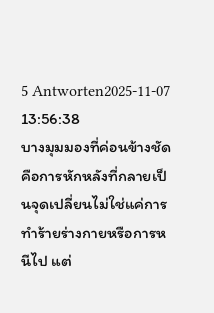5 Antworten2025-11-07 13:56:38
บางมุมมองที่ค่อนข้างชัดคือการหักหลังที่กลายเป็นจุดเปลี่ยนไม่ใช่แค่การทำร้ายร่างกายหรือการหนีไป แต่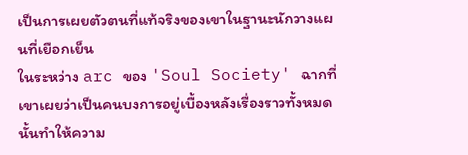เป็นการเผยตัวตนที่แท้จริงของเขาในฐานะนักวางแผนที่เยือกเย็น
ในระหว่าง arc ของ 'Soul Society' ฉากที่เขาเผยว่าเป็นคนบงการอยู่เบื้องหลังเรื่องราวทั้งหมดนั้นทำให้ความ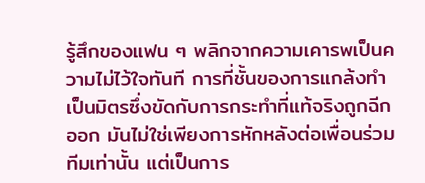รู้สึกของแฟน ๆ พลิกจากความเคารพเป็นความไม่ไว้ใจทันที การที่ชั้นของการแกล้งทำเป็นมิตรซึ่งขัดกับการกระทำที่แท้จริงถูกฉีกออก มันไม่ใช่เพียงการหักหลังต่อเพื่อนร่วมทีมเท่านั้น แต่เป็นการ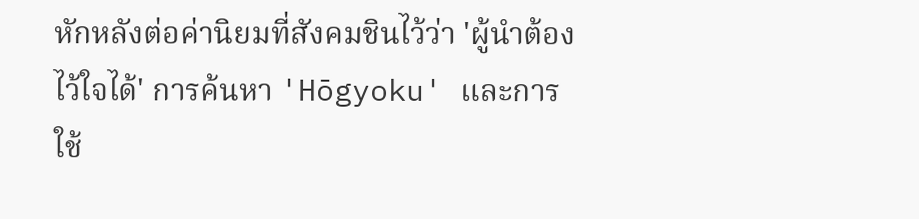หักหลังต่อค่านิยมที่สังคมชินไว้ว่า 'ผู้นำต้องไว้ใจได้' การค้นหา 'Hōgyoku' และการใช้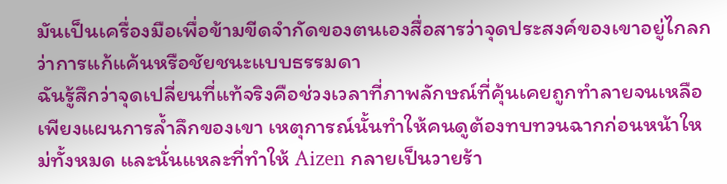มันเป็นเครื่องมือเพื่อข้ามขีดจำกัดของตนเองสื่อสารว่าจุดประสงค์ของเขาอยู่ไกลกว่าการแก้แค้นหรือชัยชนะแบบธรรมดา
ฉันรู้สึกว่าจุดเปลี่ยนที่แท้จริงคือช่วงเวลาที่ภาพลักษณ์ที่คุ้นเคยถูกทำลายจนเหลือเพียงแผนการล้ำลึกของเขา เหตุการณ์นั้นทำให้คนดูต้องทบทวนฉากก่อนหน้าใหม่ทั้งหมด และนั่นแหละที่ทำให้ Aizen กลายเป็นวายร้า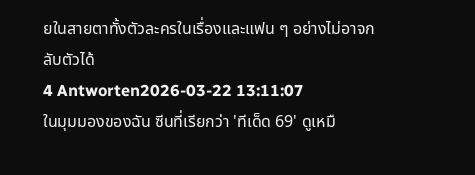ยในสายตาทั้งตัวละครในเรื่องและแฟน ๆ อย่างไม่อาจกลับตัวได้
4 Antworten2026-03-22 13:11:07
ในมุมมองของฉัน ซีนที่เรียกว่า 'ทีเด็ด 69' ดูเหมื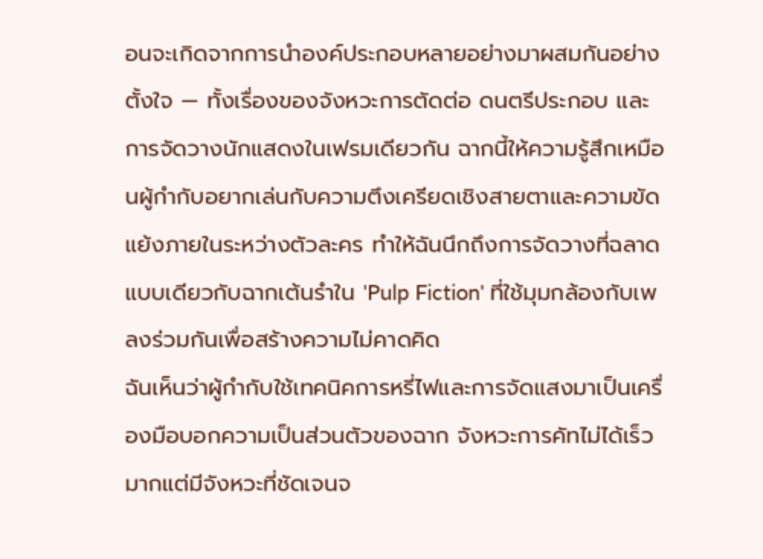อนจะเกิดจากการนำองค์ประกอบหลายอย่างมาผสมกันอย่างตั้งใจ — ทั้งเรื่องของจังหวะการตัดต่อ ดนตรีประกอบ และการจัดวางนักแสดงในเฟรมเดียวกัน ฉากนี้ให้ความรู้สึกเหมือนผู้กำกับอยากเล่นกับความตึงเครียดเชิงสายตาและความขัดแย้งภายในระหว่างตัวละคร ทำให้ฉันนึกถึงการจัดวางที่ฉลาดแบบเดียวกับฉากเต้นรำใน 'Pulp Fiction' ที่ใช้มุมกล้องกับเพลงร่วมกันเพื่อสร้างความไม่คาดคิด
ฉันเห็นว่าผู้กำกับใช้เทคนิคการหรี่ไฟและการจัดแสงมาเป็นเครื่องมือบอกความเป็นส่วนตัวของฉาก จังหวะการคัทไม่ได้เร็วมากแต่มีจังหวะที่ชัดเจนจ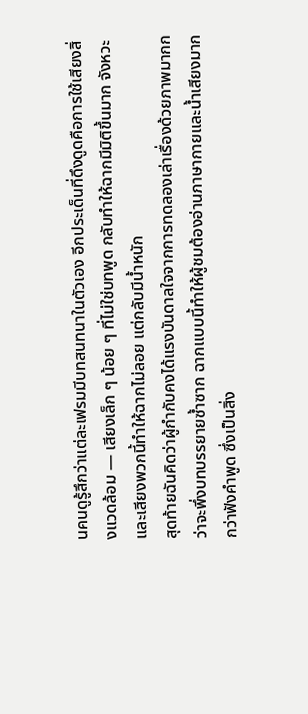นคนดูรู้สึกว่าแต่ละเฟรมมีบทสนทนาในตัวเอง อีกประเด็นที่ดึงดูดคือการใช้เสียงสิ่งแวดล้อม — เสียงเล็ก ๆ น้อย ๆ ที่ไม่ใช่บทพูด กลับทำให้ฉากมีมิติขึ้นมาก จังหวะและเสียงพวกนี้ทำให้ฉากไม่ลอย แต่กลับมีน้ำหนัก
สุดท้ายฉันคิดว่าผู้กำกับคงได้แรงบันดาลใจจากการทดลองเล่าเรื่องด้วยภาพมากกว่าจะพึ่งบทบรรยายซ้ำซาก ฉากแบบนี้ทำให้ผู้ชมต้องอ่านภาษากายและน้ำเสียงมากกว่าฟังคำพูด ซึ่งเป็นสิ่ง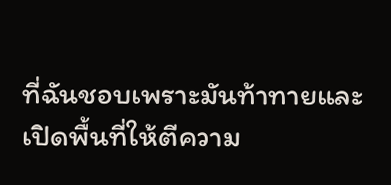ที่ฉันชอบเพราะมันท้าทายและเปิดพื้นที่ให้ตีความ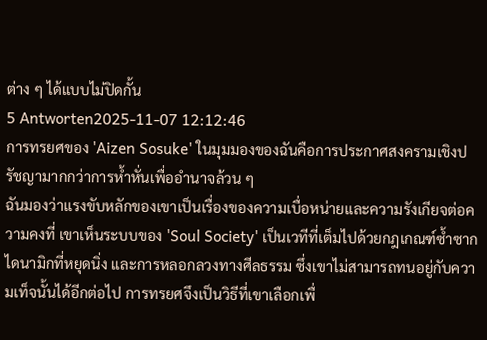ต่าง ๆ ได้แบบไม่ปิดกั้น
5 Antworten2025-11-07 12:12:46
การทรยศของ 'Aizen Sosuke' ในมุมมองของฉันคือการประกาศสงครามเชิงปรัชญามากกว่าการห้ำหั่นเพื่ออำนาจล้วน ๆ
ฉันมองว่าแรงขับหลักของเขาเป็นเรื่องของความเบื่อหน่ายและความรังเกียจต่อความคงที่ เขาเห็นระบบของ 'Soul Society' เป็นเวทีที่เต็มไปด้วยกฎเกณฑ์ซ้ำซาก ไดนามิกที่หยุดนิ่ง และการหลอกลวงทางศีลธรรม ซึ่งเขาไม่สามารถทนอยู่กับความเท็จนั้นได้อีกต่อไป การทรยศจึงเป็นวิธีที่เขาเลือกเพื่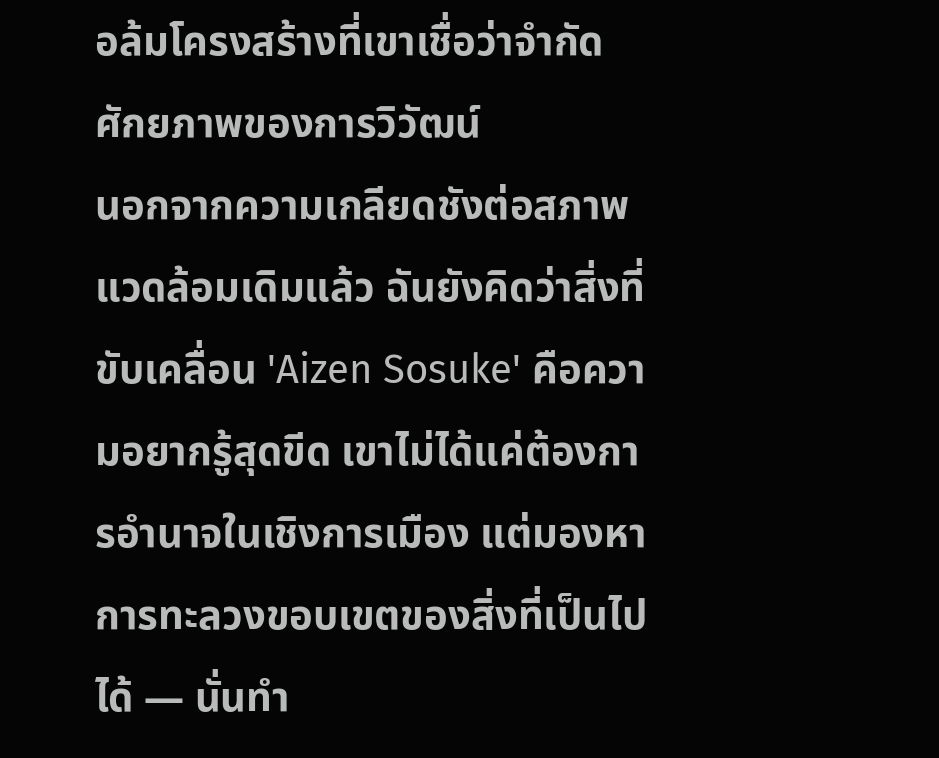อล้มโครงสร้างที่เขาเชื่อว่าจำกัดศักยภาพของการวิวัฒน์
นอกจากความเกลียดชังต่อสภาพแวดล้อมเดิมแล้ว ฉันยังคิดว่าสิ่งที่ขับเคลื่อน 'Aizen Sosuke' คือความอยากรู้สุดขีด เขาไม่ได้แค่ต้องการอำนาจในเชิงการเมือง แต่มองหาการทะลวงขอบเขตของสิ่งที่เป็นไปได้ — นั่นทำ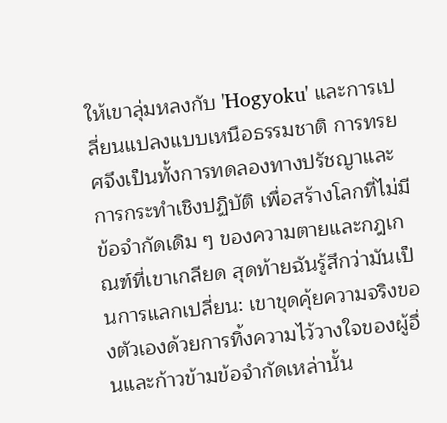ให้เขาลุ่มหลงกับ 'Hogyoku' และการเปลี่ยนแปลงแบบเหนือธรรมชาติ การทรยศจึงเป็นทั้งการทดลองทางปรัชญาและการกระทำเชิงปฏิบัติ เพื่อสร้างโลกที่ไม่มีข้อจำกัดเดิม ๆ ของความตายและกฎเกณฑ์ที่เขาเกลียด สุดท้ายฉันรู้สึกว่ามันเป็นการแลกเปลี่ยน: เขาขุดคุ้ยความจริงของตัวเองด้วยการทิ้งความไว้วางใจของผู้อื่นและก้าวข้ามข้อจำกัดเหล่านั้น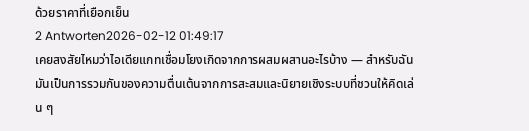ด้วยราคาที่เยือกเย็น
2 Antworten2026-02-12 01:49:17
เคยสงสัยไหมว่าไอเดียแกทเชื่อมโยงเกิดจากการผสมผสานอะไรบ้าง — สำหรับฉันมันเป็นการรวมกันของความตื่นเต้นจากการสะสมและนิยายเชิงระบบที่ชวนให้คิดเล่น ๆ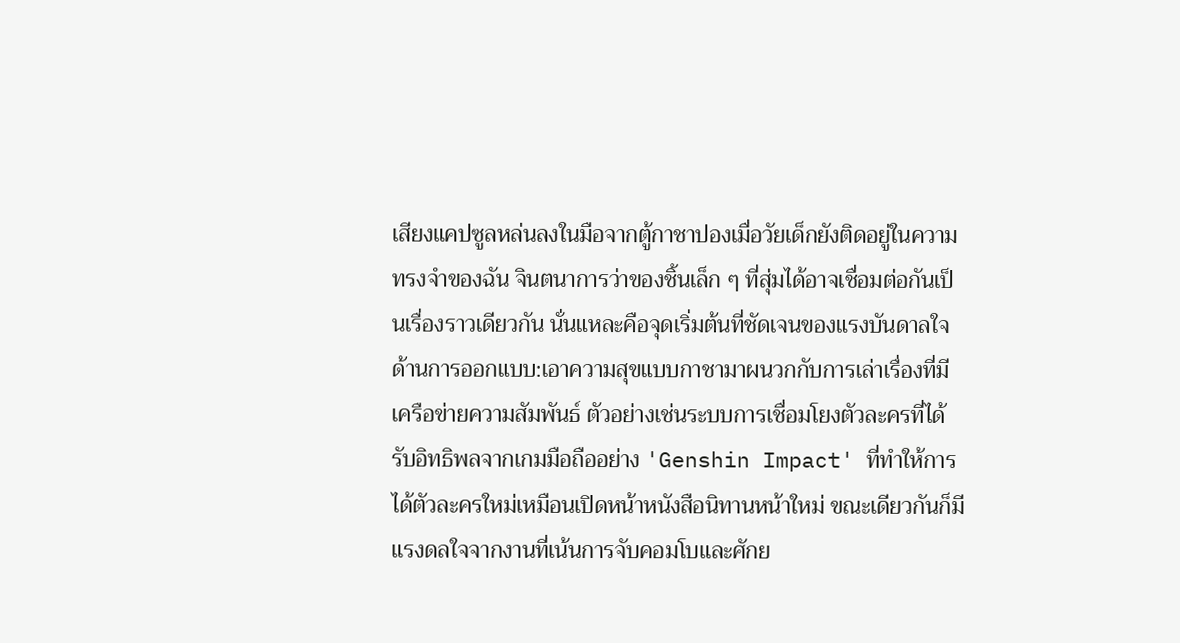เสียงแคปซูลหล่นลงในมือจากตู้กาชาปองเมื่อวัยเด็กยังติดอยู่ในความทรงจำของฉัน จินตนาการว่าของชิ้นเล็ก ๆ ที่สุ่มได้อาจเชื่อมต่อกันเป็นเรื่องราวเดียวกัน นั่นแหละคือจุดเริ่มต้นที่ชัดเจนของแรงบันดาลใจด้านการออกแบบ:เอาความสุขแบบกาชามาผนวกกับการเล่าเรื่องที่มีเครือข่ายความสัมพันธ์ ตัวอย่างเช่นระบบการเชื่อมโยงตัวละครที่ได้รับอิทธิพลจากเกมมือถืออย่าง 'Genshin Impact' ที่ทำให้การได้ตัวละครใหม่เหมือนเปิดหน้าหนังสือนิทานหน้าใหม่ ขณะเดียวกันก็มีแรงดลใจจากงานที่เน้นการจับคอมโบและศักย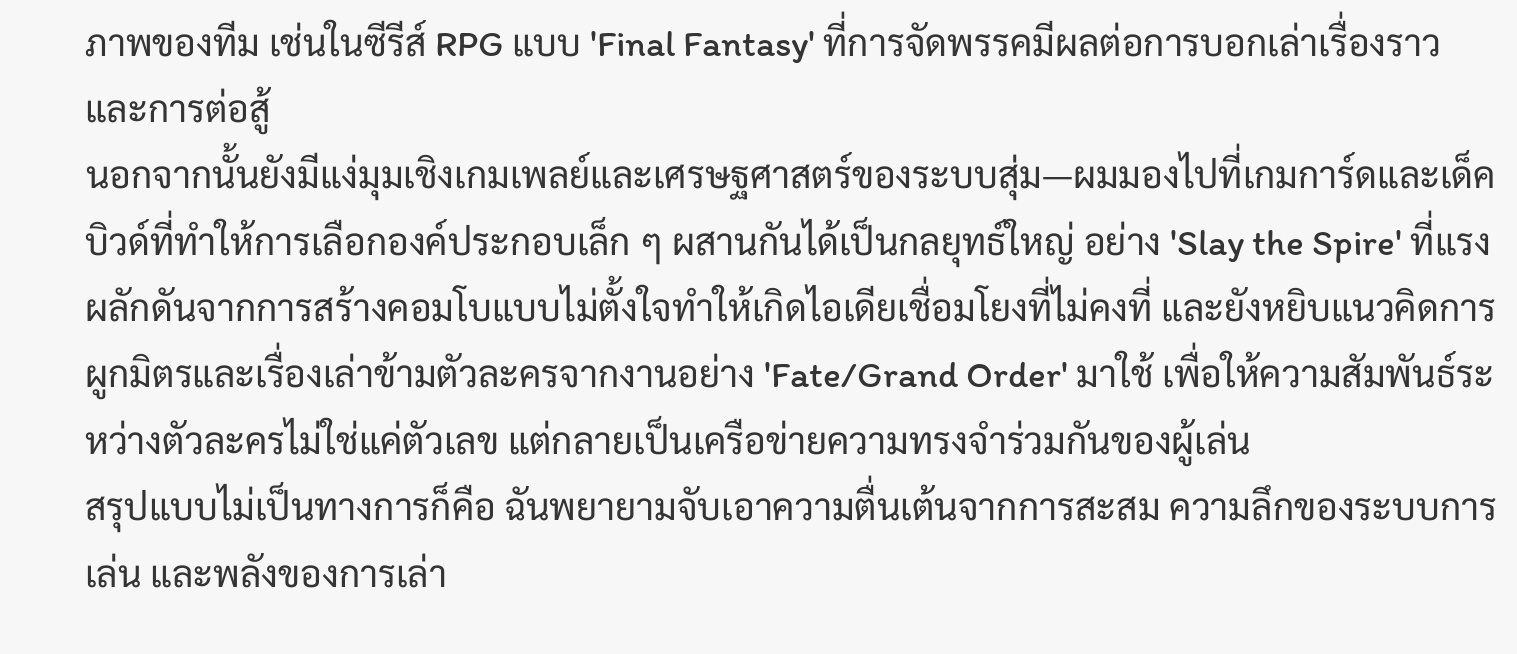ภาพของทีม เช่นในซีรีส์ RPG แบบ 'Final Fantasy' ที่การจัดพรรคมีผลต่อการบอกเล่าเรื่องราวและการต่อสู้
นอกจากนั้นยังมีแง่มุมเชิงเกมเพลย์และเศรษฐศาสตร์ของระบบสุ่ม—ผมมองไปที่เกมการ์ดและเด็คบิวด์ที่ทำให้การเลือกองค์ประกอบเล็ก ๆ ผสานกันได้เป็นกลยุทธ์ใหญ่ อย่าง 'Slay the Spire' ที่แรงผลักดันจากการสร้างคอมโบแบบไม่ตั้งใจทำให้เกิดไอเดียเชื่อมโยงที่ไม่คงที่ และยังหยิบแนวคิดการผูกมิตรและเรื่องเล่าข้ามตัวละครจากงานอย่าง 'Fate/Grand Order' มาใช้ เพื่อให้ความสัมพันธ์ระหว่างตัวละครไม่ใช่แค่ตัวเลข แต่กลายเป็นเครือข่ายความทรงจำร่วมกันของผู้เล่น
สรุปแบบไม่เป็นทางการก็คือ ฉันพยายามจับเอาความตื่นเต้นจากการสะสม ความลึกของระบบการเล่น และพลังของการเล่า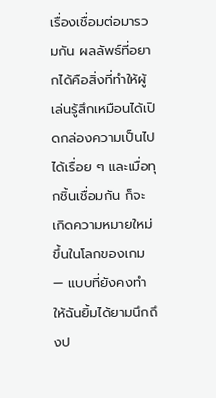เรื่องเชื่อมต่อมารวมกัน ผลลัพธ์ที่อยากได้คือสิ่งที่ทำให้ผู้เล่นรู้สึกเหมือนได้เปิดกล่องความเป็นไปได้เรื่อย ๆ และเมื่อทุกชิ้นเชื่อมกัน ก็จะเกิดความหมายใหม่ขึ้นในโลกของเกม — แบบที่ยังคงทำให้ฉันยิ้มได้ยามนึกถึงป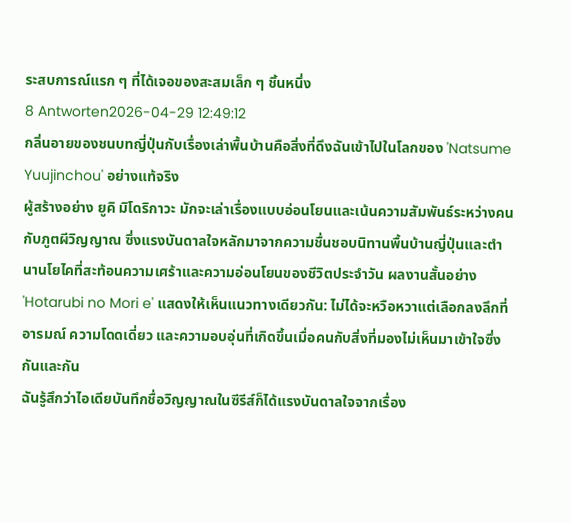ระสบการณ์แรก ๆ ที่ได้เจอของสะสมเล็ก ๆ ชิ้นหนึ่ง
8 Antworten2026-04-29 12:49:12
กลิ่นอายของชนบทญี่ปุ่นกับเรื่องเล่าพื้นบ้านคือสิ่งที่ดึงฉันเข้าไปในโลกของ 'Natsume Yuujinchou' อย่างแท้จริง
ผู้สร้างอย่าง ยูคิ มิโดริกาวะ มักจะเล่าเรื่องแบบอ่อนโยนและเน้นความสัมพันธ์ระหว่างคนกับภูตผีวิญญาณ ซึ่งแรงบันดาลใจหลักมาจากความชื่นชอบนิทานพื้นบ้านญี่ปุ่นและตำนานโยไคที่สะท้อนความเศร้าและความอ่อนโยนของชีวิตประจำวัน ผลงานสั้นอย่าง 'Hotarubi no Mori e' แสดงให้เห็นแนวทางเดียวกัน: ไม่ได้จะหวือหวาแต่เลือกลงลึกที่อารมณ์ ความโดดเดี่ยว และความอบอุ่นที่เกิดขึ้นเมื่อคนกับสิ่งที่มองไม่เห็นมาเข้าใจซึ่งกันและกัน
ฉันรู้สึกว่าไอเดียบันทึกชื่อวิญญาณในซีรีส์ก็ได้แรงบันดาลใจจากเรื่อง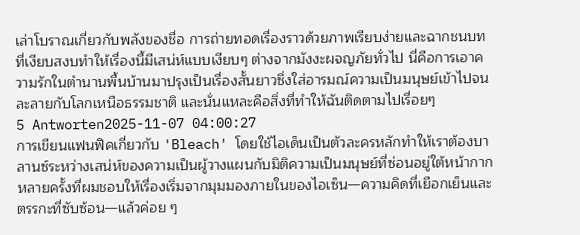เล่าโบราณเกี่ยวกับพลังของชื่อ การถ่ายทอดเรื่องราวด้วยภาพเรียบง่ายและฉากชนบทที่เงียบสงบทำให้เรื่องนี้มีเสน่ห์แบบเงียบๆ ต่างจากมังงะผจญภัยทั่วไป นี่คือการเอาความรักในตำนานพื้นบ้านมาปรุงเป็นเรื่องสั้นยาวซึ่งใส่อารมณ์ความเป็นมนุษย์เข้าไปจนละลายกับโลกเหนือธรรมชาติ และนั่นแหละคือสิ่งที่ทำให้ฉันติดตามไปเรื่อยๆ
5 Antworten2025-11-07 04:00:27
การเขียนแฟนฟิคเกี่ยวกับ 'Bleach' โดยใช้ไอเด็นเป็นตัวละครหลักทำให้เราต้องบาลานซ์ระหว่างเสน่ห์ของความเป็นผู้วางแผนกับมิติความเป็นมนุษย์ที่ซ่อนอยู่ใต้หน้ากาก
หลายครั้งที่ผมชอบให้เรื่องเริ่มจากมุมมองภายในของไอเซ็น—ความคิดที่เยือกเย็นและตรรกะที่ซับซ้อน—แล้วค่อย ๆ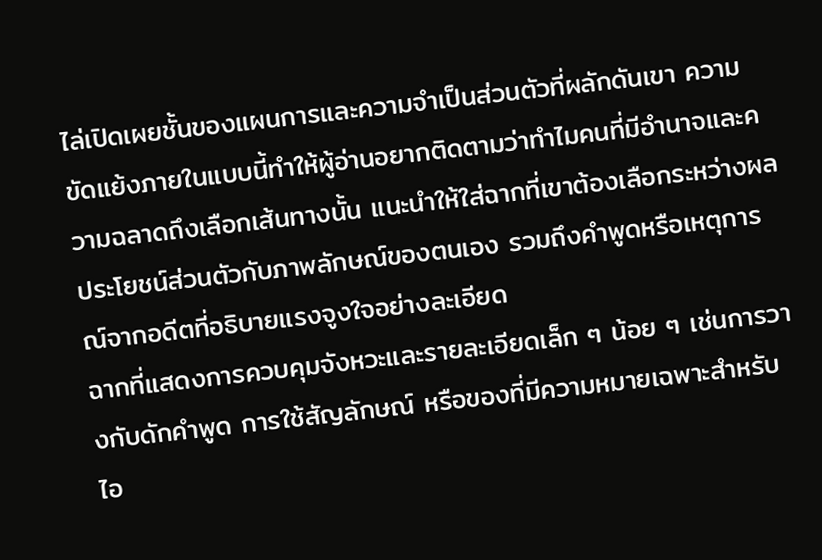ไล่เปิดเผยชั้นของแผนการและความจำเป็นส่วนตัวที่ผลักดันเขา ความขัดแย้งภายในแบบนี้ทำให้ผู้อ่านอยากติดตามว่าทำไมคนที่มีอำนาจและความฉลาดถึงเลือกเส้นทางนั้น แนะนำให้ใส่ฉากที่เขาต้องเลือกระหว่างผลประโยชน์ส่วนตัวกับภาพลักษณ์ของตนเอง รวมถึงคำพูดหรือเหตุการณ์จากอดีตที่อธิบายแรงจูงใจอย่างละเอียด
ฉากที่แสดงการควบคุมจังหวะและรายละเอียดเล็ก ๆ น้อย ๆ เช่นการวางกับดักคำพูด การใช้สัญลักษณ์ หรือของที่มีความหมายเฉพาะสำหรับไอ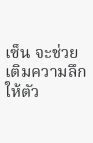เซ็น จะช่วยเติมความลึกให้ตัว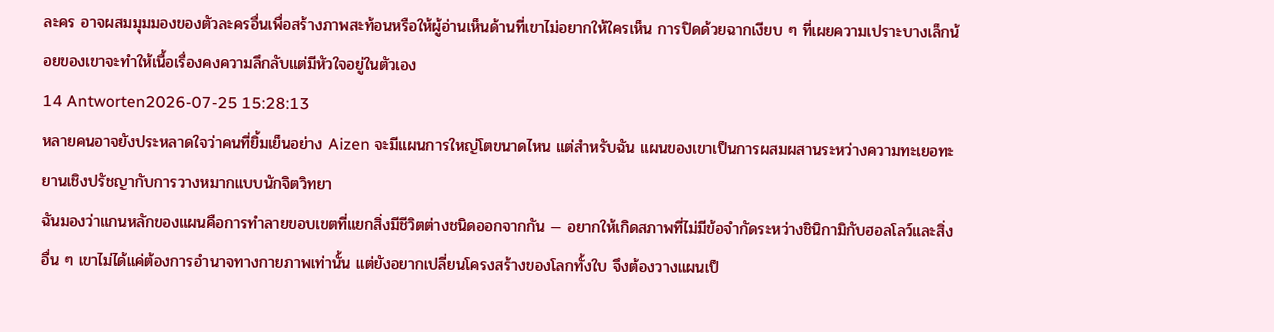ละคร อาจผสมมุมมองของตัวละครอื่นเพื่อสร้างภาพสะท้อนหรือให้ผู้อ่านเห็นด้านที่เขาไม่อยากให้ใครเห็น การปิดด้วยฉากเงียบ ๆ ที่เผยความเปราะบางเล็กน้อยของเขาจะทำให้เนื้อเรื่องคงความลึกลับแต่มีหัวใจอยู่ในตัวเอง
14 Antworten2026-07-25 15:28:13
หลายคนอาจยังประหลาดใจว่าคนที่ยิ้มเย็นอย่าง Aizen จะมีแผนการใหญ่โตขนาดไหน แต่สำหรับฉัน แผนของเขาเป็นการผสมผสานระหว่างความทะเยอทะยานเชิงปรัชญากับการวางหมากแบบนักจิตวิทยา
ฉันมองว่าแกนหลักของแผนคือการทำลายขอบเขตที่แยกสิ่งมีชีวิตต่างชนิดออกจากกัน — อยากให้เกิดสภาพที่ไม่มีข้อจำกัดระหว่างชินิกามิกับฮอลโลว์และสิ่งอื่น ๆ เขาไม่ได้แค่ต้องการอำนาจทางกายภาพเท่านั้น แต่ยังอยากเปลี่ยนโครงสร้างของโลกทั้งใบ จึงต้องวางแผนเป็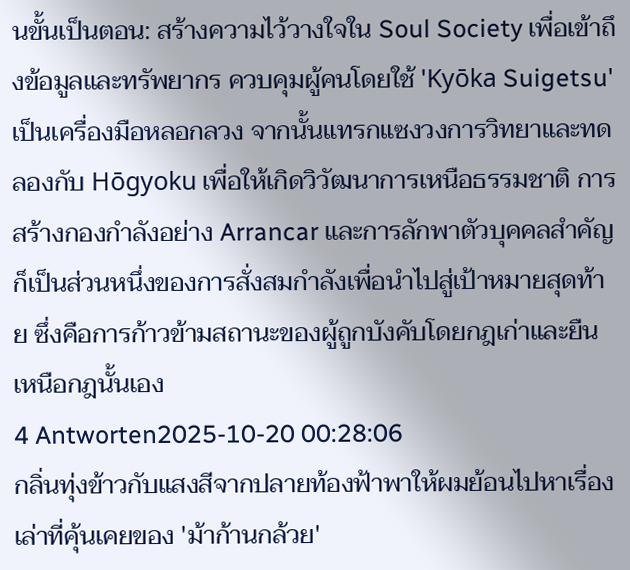นขั้นเป็นตอน: สร้างความไว้วางใจใน Soul Society เพื่อเข้าถึงข้อมูลและทรัพยากร ควบคุมผู้คนโดยใช้ 'Kyōka Suigetsu' เป็นเครื่องมือหลอกลวง จากนั้นแทรกแซงวงการวิทยาและทดลองกับ Hōgyoku เพื่อให้เกิดวิวัฒนาการเหนือธรรมชาติ การสร้างกองกำลังอย่าง Arrancar และการลักพาตัวบุคคลสำคัญก็เป็นส่วนหนึ่งของการสั่งสมกำลังเพื่อนำไปสู่เป้าหมายสุดท้าย ซึ่งคือการก้าวข้ามสถานะของผู้ถูกบังคับโดยกฎเก่าและยืนเหนือกฎนั้นเอง
4 Antworten2025-10-20 00:28:06
กลิ่นทุ่งข้าวกับแสงสีจากปลายท้องฟ้าพาให้ผมย้อนไปหาเรื่องเล่าที่คุ้นเคยของ 'ม้าก้านกล้วย'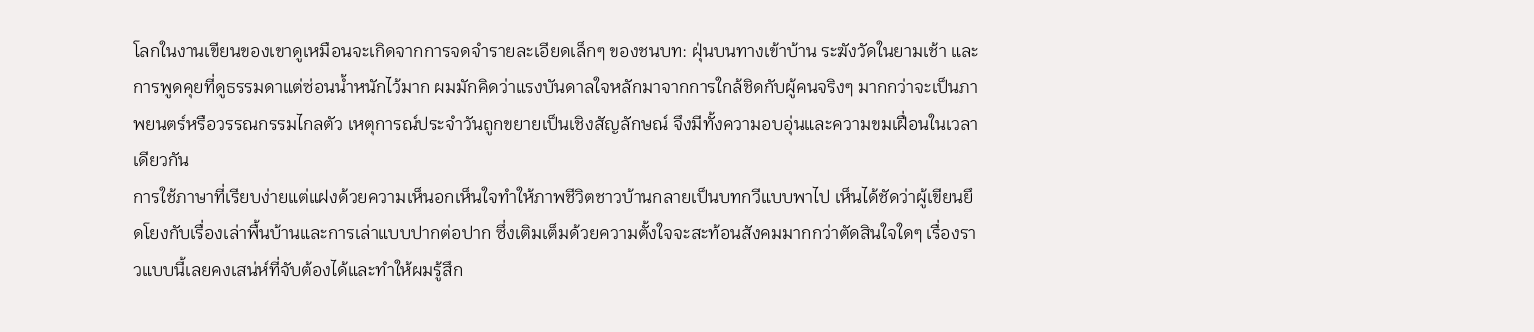โลกในงานเขียนของเขาดูเหมือนจะเกิดจากการจดจำรายละเอียดเล็กๆ ของชนบท: ฝุ่นบนทางเข้าบ้าน ระฆังวัดในยามเช้า และการพูดคุยที่ดูธรรมดาแต่ซ่อนน้ำหนักไว้มาก ผมมักคิดว่าแรงบันดาลใจหลักมาจากการใกล้ชิดกับผู้คนจริงๆ มากกว่าจะเป็นภาพยนตร์หรือวรรณกรรมไกลตัว เหตุการณ์ประจำวันถูกขยายเป็นเชิงสัญลักษณ์ จึงมีทั้งความอบอุ่นและความขมเฝื่อนในเวลาเดียวกัน
การใช้ภาษาที่เรียบง่ายแต่แฝงด้วยความเห็นอกเห็นใจทำให้ภาพชีวิตชาวบ้านกลายเป็นบทกวีแบบพาไป เห็นได้ชัดว่าผู้เขียนยึดโยงกับเรื่องเล่าพื้นบ้านและการเล่าแบบปากต่อปาก ซึ่งเติมเต็มด้วยความตั้งใจจะสะท้อนสังคมมากกว่าตัดสินใจใดๆ เรื่องราวแบบนี้เลยคงเสน่ห์ที่จับต้องได้และทำให้ผมรู้สึก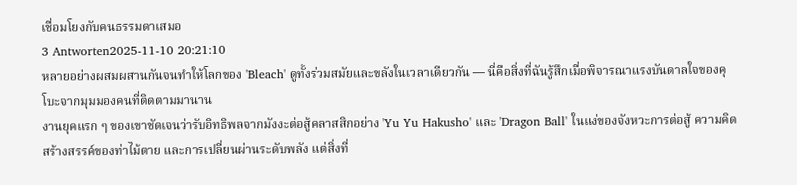เชื่อมโยงกับคนธรรมดาเสมอ
3 Antworten2025-11-10 20:21:10
หลายอย่างผสมผสานกันจนทำให้โลกของ 'Bleach' ดูทั้งร่วมสมัยและขลังในเวลาเดียวกัน — นี่คือสิ่งที่ฉันรู้สึกเมื่อพิจารณาแรงบันดาลใจของคุโบะจากมุมมองคนที่ติดตามมานาน
งานยุคแรก ๆ ของเขาชัดเจนว่ารับอิทธิพลจากมังงะต่อสู้คลาสสิกอย่าง 'Yu Yu Hakusho' และ 'Dragon Ball' ในแง่ของจังหวะการต่อสู้ ความคิดสร้างสรรค์ของท่าไม้ตาย และการเปลี่ยนผ่านระดับพลัง แต่สิ่งที่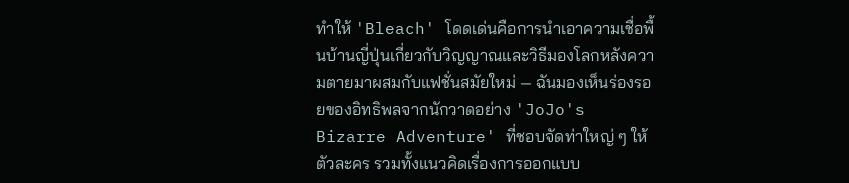ทำให้ 'Bleach' โดดเด่นคือการนำเอาความเชื่อพื้นบ้านญี่ปุ่นเกี่ยวกับวิญญาณและวิธีมองโลกหลังความตายมาผสมกับแฟชั่นสมัยใหม่ — ฉันมองเห็นร่องรอยของอิทธิพลจากนักวาดอย่าง 'JoJo's Bizarre Adventure' ที่ชอบจัดท่าใหญ่ ๆ ให้ตัวละคร รวมทั้งแนวคิดเรื่องการออกแบบ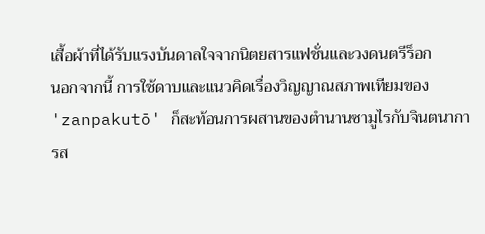เสื้อผ้าที่ได้รับแรงบันดาลใจจากนิตยสารแฟชั่นและวงดนตรีร็อก
นอกจากนี้ การใช้ดาบและแนวคิดเรื่องวิญญาณสภาพเทียมของ 'zanpakutō' ก็สะท้อนการผสานของตำนานซามูไรกับจินตนาการส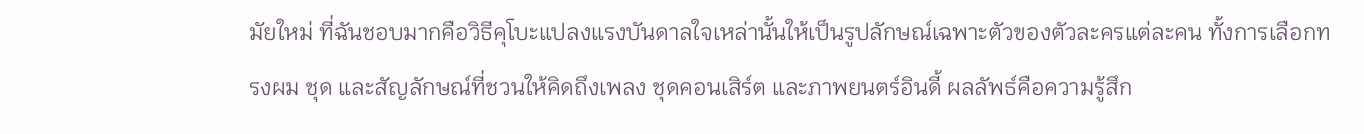มัยใหม่ ที่ฉันชอบมากคือวิธีคุโบะแปลงแรงบันดาลใจเหล่านั้นให้เป็นรูปลักษณ์เฉพาะตัวของตัวละครแต่ละคน ทั้งการเลือกทรงผม ชุด และสัญลักษณ์ที่ชวนให้คิดถึงเพลง ชุดคอนเสิร์ต และภาพยนตร์อินดี้ ผลลัพธ์คือความรู้สึก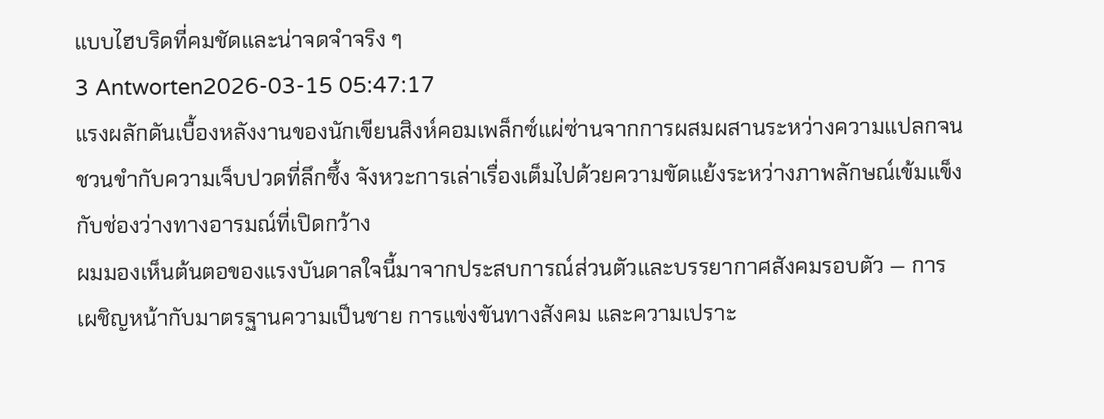แบบไฮบริดที่คมชัดและน่าจดจำจริง ๆ
3 Antworten2026-03-15 05:47:17
แรงผลักดันเบื้องหลังงานของนักเขียนสิงห์คอมเพล็กซ์แผ่ซ่านจากการผสมผสานระหว่างความแปลกจนชวนขำกับความเจ็บปวดที่ลึกซึ้ง จังหวะการเล่าเรื่องเต็มไปด้วยความขัดแย้งระหว่างภาพลักษณ์เข้มแข็งกับช่องว่างทางอารมณ์ที่เปิดกว้าง
ผมมองเห็นต้นตอของแรงบันดาลใจนี้มาจากประสบการณ์ส่วนตัวและบรรยากาศสังคมรอบตัว — การเผชิญหน้ากับมาตรฐานความเป็นชาย การแข่งขันทางสังคม และความเปราะ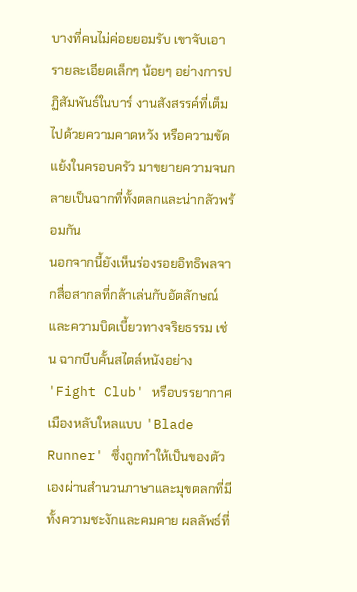บางที่คนไม่ค่อยยอมรับ เขาจับเอารายละเอียดเล็กๆ น้อยๆ อย่างการปฏิสัมพันธ์ในบาร์ งานสังสรรค์ที่เต็มไปด้วยความคาดหวัง หรือความขัดแย้งในครอบครัว มาขยายความจนกลายเป็นฉากที่ทั้งตลกและน่ากลัวพร้อมกัน
นอกจากนี้ยังเห็นร่องรอยอิทธิพลจากสื่อสากลที่กล้าเล่นกับอัตลักษณ์และความบิดเบี้ยวทางจริยธรรม เช่น ฉากบีบคั้นสไตล์หนังอย่าง 'Fight Club' หรือบรรยากาศเมืองหลับใหลแบบ 'Blade Runner' ซึ่งถูกทำให้เป็นของตัวเองผ่านสำนวนภาษาและมุขตลกที่มีทั้งความชะงักและคมคาย ผลลัพธ์ที่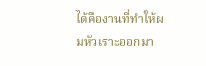ได้คืองานที่ทำให้ผมหัวเราะออกมา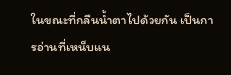ในขณะที่กลืนน้ำตาไปด้วยกัน เป็นการอ่านที่เหน็บแน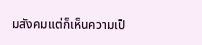มสังคมแต่ก็เห็นความเป็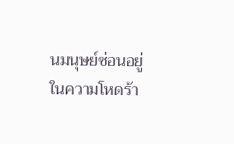นมนุษย์ซ่อนอยู่ในความโหดร้า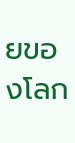ยของโลก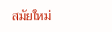สมัยใหม่